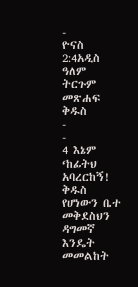-
ዮናስ 2:4አዲስ ዓለም ትርጉም መጽሐፍ ቅዱስ
-
-
4 እኔም ‘ከፊትህ አባረርከኝ!
ቅዱስ የሆነውን ቤተ መቅደስህን ዳግመኛ እንዴት መመልከት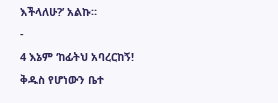እችላለሁ?’ አልኩ።
-
4 እኔም ‘ከፊትህ አባረርከኝ!
ቅዱስ የሆነውን ቤተ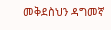መቅደስህን ዳግመኛ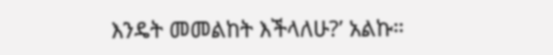እንዴት መመልከት እችላለሁ?’ አልኩ።